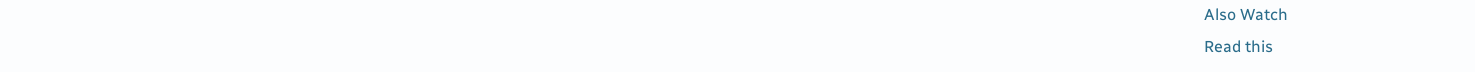Also Watch
Read this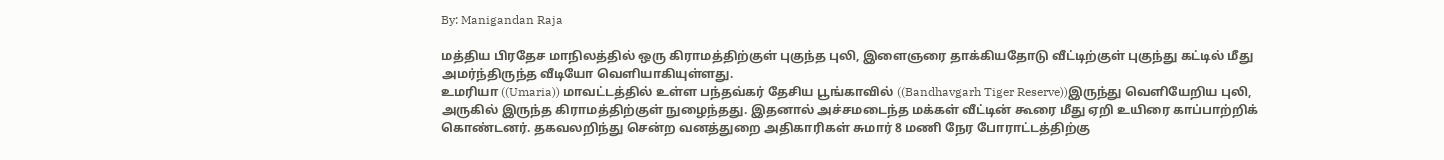By: Manigandan Raja

மத்திய பிரதேச மாநிலத்தில் ஒரு கிராமத்திற்குள் புகுந்த புலி, இளைஞரை தாக்கியதோடு வீட்டிற்குள் புகுந்து கட்டில் மீது அமர்ந்திருந்த வீடியோ வெளியாகியுள்ளது.
உமரியா ((Umaria)) மாவட்டத்தில் உள்ள பந்தவ்கர் தேசிய பூங்காவில் ((Bandhavgarh Tiger Reserve))இருந்து வெளியேறிய புலி, அருகில் இருந்த கிராமத்திற்குள் நுழைந்தது. இதனால் அச்சமடைந்த மக்கள் வீட்டின் கூரை மீது ஏறி உயிரை காப்பாற்றிக் கொண்டனர். தகவலறிந்து சென்ற வனத்துறை அதிகாரிகள் சுமார் 8 மணி நேர போராட்டத்திற்கு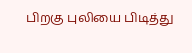பிறகு புலியை பிடித்து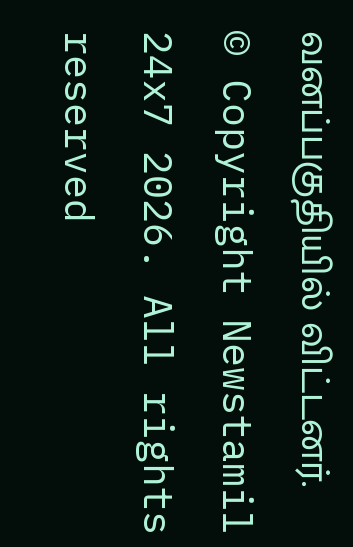வனப்பகுதியில் விட்டனர்.
© Copyright Newstamil 24x7 2026. All rights reserved